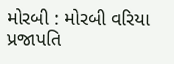મોરબી : મોરબી વરિયા પ્રજાપતિ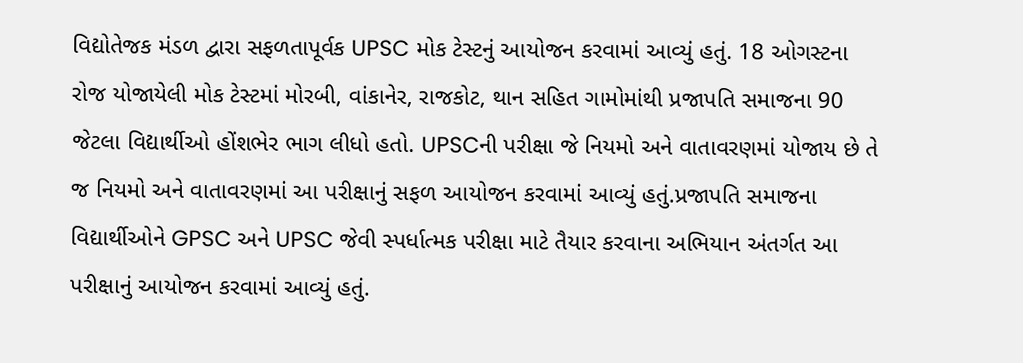વિદ્યોતેજક મંડળ દ્વારા સફળતાપૂર્વક UPSC મોક ટેસ્ટનું આયોજન કરવામાં આવ્યું હતું. 18 ઓગસ્ટના રોજ યોજાયેલી મોક ટેસ્ટમાં મોરબી, વાંકાનેર, રાજકોટ, થાન સહિત ગામોમાંથી પ્રજાપતિ સમાજના 90 જેટલા વિદ્યાર્થીઓ હોંશભેર ભાગ લીધો હતો. UPSCની પરીક્ષા જે નિયમો અને વાતાવરણમાં યોજાય છે તે જ નિયમો અને વાતાવરણમાં આ પરીક્ષાનું સફળ આયોજન કરવામાં આવ્યું હતું.પ્રજાપતિ સમાજના વિદ્યાર્થીઓને GPSC અને UPSC જેવી સ્પર્ધાત્મક પરીક્ષા માટે તૈયાર કરવાના અભિયાન અંતર્ગત આ પરીક્ષાનું આયોજન કરવામાં આવ્યું હતું.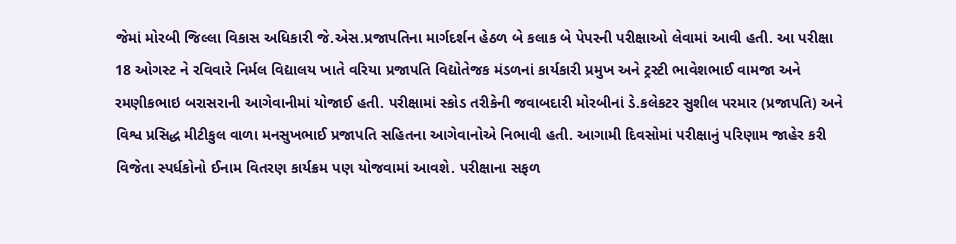જેમાં મોરબી જિલ્લા વિકાસ અધિકારી જે.એસ.પ્રજાપતિના માર્ગદર્શન હેઠળ બે કલાક બે પેપરની પરીક્ષાઓ લેવામાં આવી હતી. આ પરીક્ષા 18 ઓગસ્ટ ને રવિવારે નિર્મલ વિદ્યાલય ખાતે વરિયા પ્રજાપતિ વિદ્યોતેજક મંડળનાં કાર્યકારી પ્રમુખ અને ટ્રસ્ટી ભાવેશભાઈ વામજા અને રમણીકભાઇ બરાસરાની આગેવાનીમાં યોજાઈ હતી. પરીક્ષામાં સ્કોડ તરીકેની જવાબદારી મોરબીનાં ડે.કલેકટર સુશીલ પરમાર (પ્રજાપતિ) અને વિશ્વ પ્રસિદ્ધ મીટીકુલ વાળા મનસુખભાઈ પ્રજાપતિ સહિતના આગેવાનોએ નિભાવી હતી. આગામી દિવસોમાં પરીક્ષાનું પરિણામ જાહેર કરી વિજેતા સ્પર્ધકોનો ઈનામ વિતરણ કાર્યક્રમ પણ યોજવામાં આવશે. પરીક્ષાના સફળ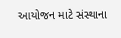આયોજન માટે સંસ્થાના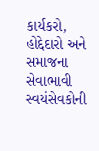કાર્યકરો, હોદ્દેદારો અને સમાજના સેવાભાવી સ્વયંસેવકોની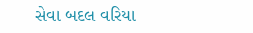સેવા બદલ વરિયા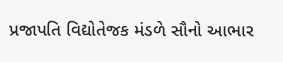પ્રજાપતિ વિદ્યોતેજક મંડળે સૌનો આભાર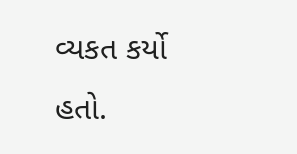વ્યકત કર્યો હતો.